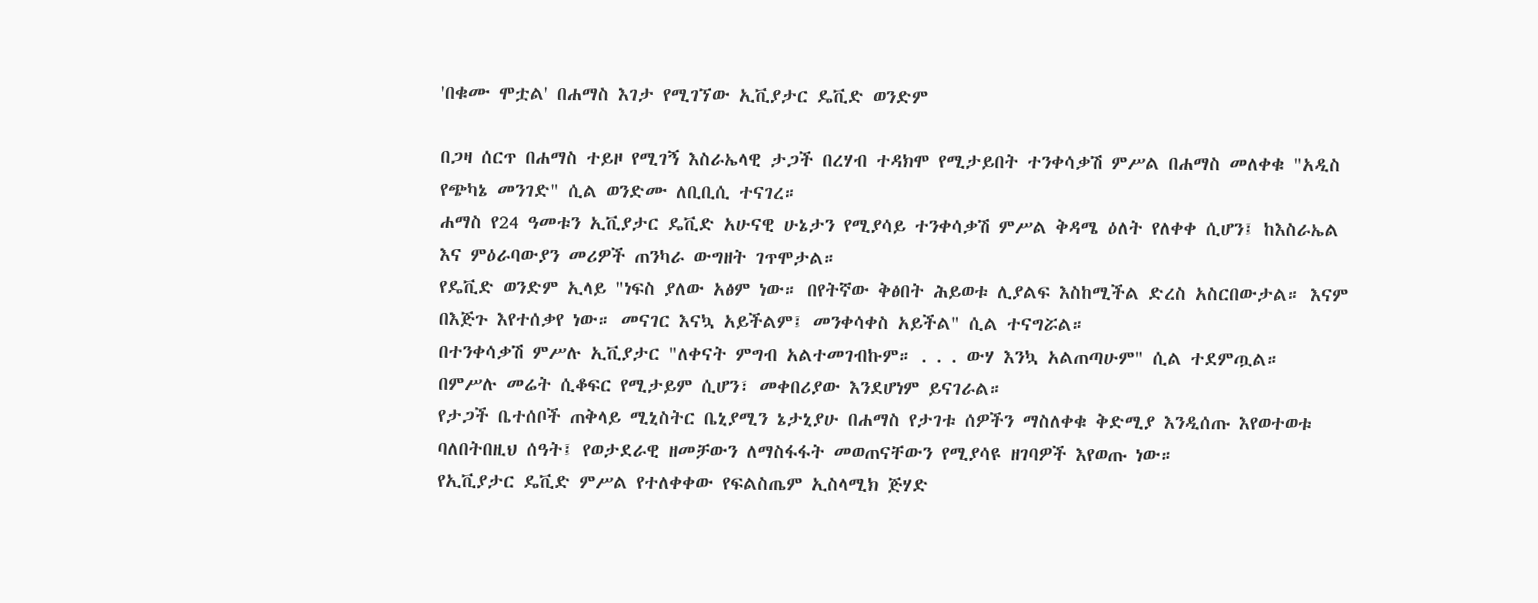'በቁሙ ሞቷል' በሐማስ እገታ የሚገኘው ኢቪያታር ዴቪድ ወንድም

በጋዛ ሰርጥ በሐማስ ተይዞ የሚገኝ እስራኤላዊ ታጋች በረሃብ ተዳክሞ የሚታይበት ተንቀሳቃሽ ምሥል በሐማስ መለቀቁ "አዲስ የጭካኔ መንገድ" ሲል ወንድሙ ለቢቢሲ ተናገረ።
ሐማስ የ24 ዓመቱን ኢቪያታር ዴቪድ አሁናዊ ሁኔታን የሚያሳይ ተንቀሳቃሽ ምሥል ቅዳሜ ዕለት የለቀቀ ሲሆን፤ ከእስራኤል እና ምዕራባውያን መሪዎች ጠንካራ ውግዘት ገጥሞታል።
የዴቪድ ወንድም ኢላይ "ነፍስ ያለው አፅም ነው። በየትኛው ቅፅበት ሕይወቱ ሊያልፍ እስከሚችል ድረስ አስርበውታል። እናም በእጅጉ እየተሰቃየ ነው። መናገር እናኳ አይችልም፤ መንቀሳቀስ አይችል" ሲል ተናግሯል።
በተንቀሳቃሽ ምሥሉ ኢቪያታር "ለቀናት ምግብ አልተመገብኩም። . . . ውሃ እንኳ አልጠጣሁም" ሲል ተደምጧል።
በምሥሉ መሬት ሲቆፍር የሚታይም ሲሆን፣ መቀበሪያው እንደሆነም ይናገራል።
የታጋች ቤተሰቦች ጠቅላይ ሚኒስትር ቤኒያሚን ኔታኒያሁ በሐማስ የታገቱ ሰዎችን ማስለቀቁ ቅድሚያ እንዲሰጡ እየወተወቱ ባለበትበዚህ ሰዓት፤ የወታደራዊ ዘመቻውን ለማስፋፋት መወጠናቸውን የሚያሳዩ ዘገባዎች እየወጡ ነው።
የኢቪያታር ዴቪድ ምሥል የተለቀቀው የፍልስጤም ኢስላሚክ ጅሃድ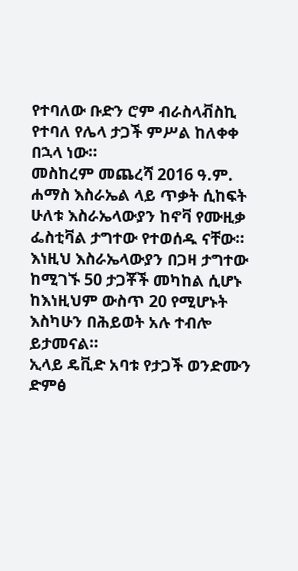የተባለው ቡድን ሮም ብራስላቭስኪ የተባለ የሌላ ታጋች ምሥል ከለቀቀ በኋላ ነው።
መስከረም መጨረሻ 2016 ዓ.ም. ሐማስ እስራኤል ላይ ጥቃት ሲከፍት ሁለቱ እስራኤላውያን ከኖቫ የሙዚቃ ፌስቲቫል ታግተው የተወሰዱ ናቸው።
እነዚህ እስራኤላውያን በጋዛ ታግተው ከሚገኙ 50 ታጋቾች መካከል ሲሆኑ ከእነዚህም ውስጥ 20 የሚሆኑት እስካሁን በሕይወት አሉ ተብሎ ይታመናል።
ኢላይ ዴቪድ አባቱ የታጋች ወንድሙን ድምፅ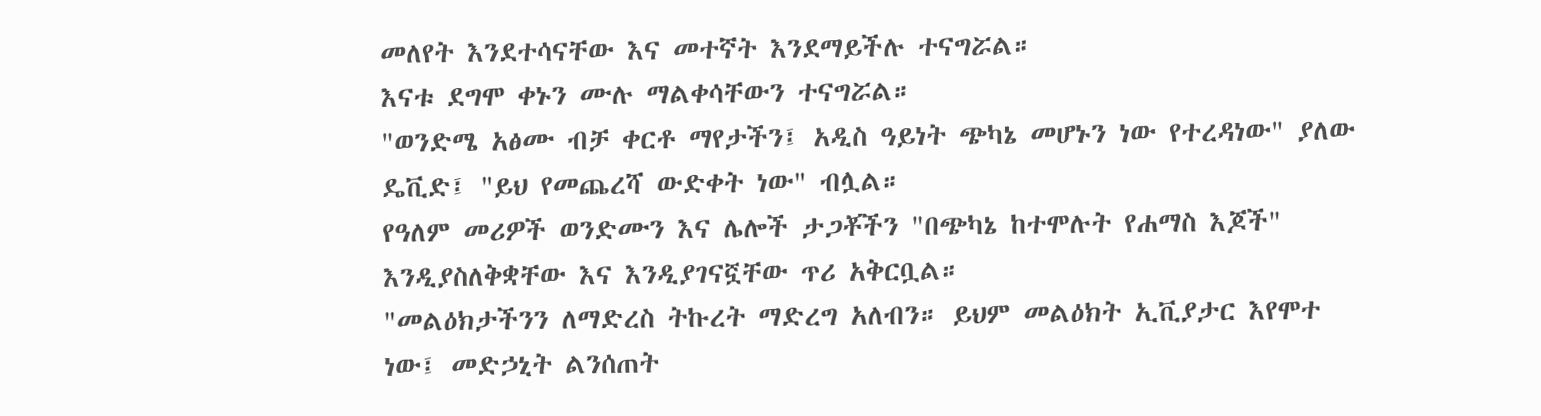መለየት እንደተሳናቸው እና መተኛት እንደማይችሉ ተናግሯል።
እናቱ ደግሞ ቀኑን ሙሉ ማልቀሳቸውን ተናግሯል።
"ወንድሜ አፅሙ ብቻ ቀርቶ ማየታችን፤ አዲስ ዓይነት ጭካኔ መሆኑን ነው የተረዳነው" ያለው ዴቪድ፤ "ይህ የመጨረሻ ውድቀት ነው" ብሏል።
የዓለም መሪዎች ወንድሙን እና ሌሎች ታጋቾችን "በጭካኔ ከተሞሉት የሐማስ እጆች" እንዲያስለቅቋቸው እና እንዲያገናኟቸው ጥሪ አቅርቧል።
"መልዕክታችንን ለማድረስ ትኩረት ማድረግ አለብን። ይህም መልዕክት ኢቪያታር እየሞተ ነው፤ መድኃኒት ልንሰጠት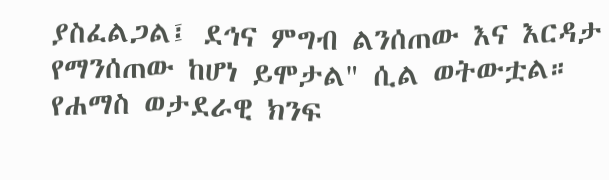ያስፈልጋል፤ ደኅና ምግብ ልንሰጠው እና እርዳታ የማንሰጠው ከሆነ ይሞታል" ሲል ወትውቷል።
የሐማስ ወታደራዊ ክንፍ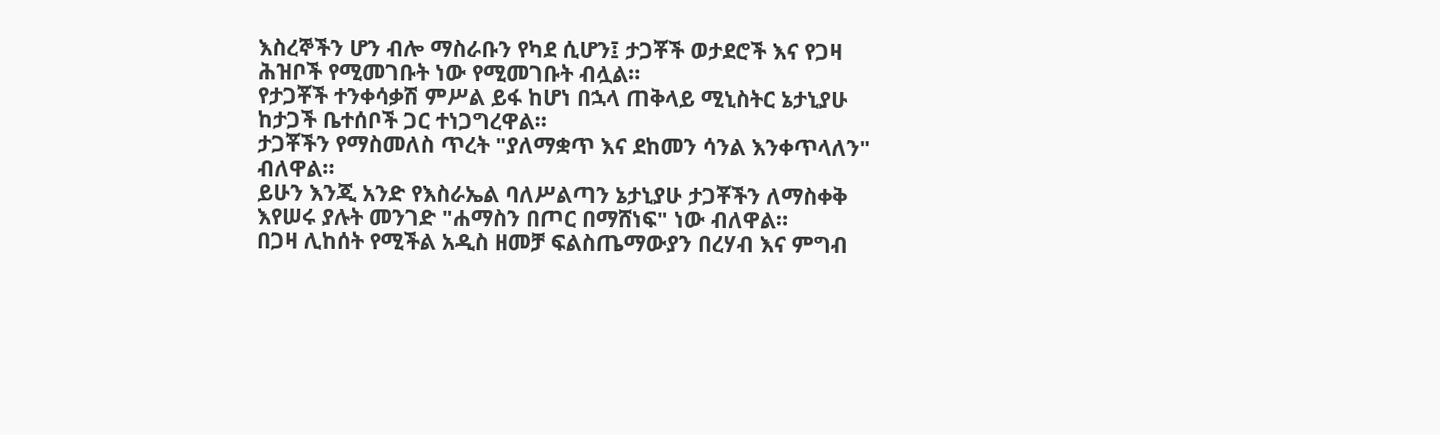እስረኞችን ሆን ብሎ ማስራቡን የካደ ሲሆን፤ ታጋቾች ወታደሮች እና የጋዛ ሕዝቦች የሚመገቡት ነው የሚመገቡት ብሏል።
የታጋቾች ተንቀሳቃሽ ምሥል ይፋ ከሆነ በኋላ ጠቅላይ ሚኒስትር ኔታኒያሁ ከታጋች ቤተሰቦች ጋር ተነጋግረዋል።
ታጋቾችን የማስመለስ ጥረት "ያለማቋጥ እና ደከመን ሳንል እንቀጥላለን" ብለዋል።
ይሁን እንጂ አንድ የእስራኤል ባለሥልጣን ኔታኒያሁ ታጋቾችን ለማስቀቅ እየሠሩ ያሉት መንገድ "ሐማስን በጦር በማሸነፍ" ነው ብለዋል።
በጋዛ ሊከሰት የሚችል አዲስ ዘመቻ ፍልስጤማውያን በረሃብ እና ምግብ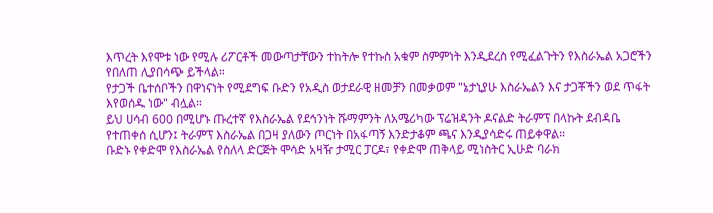እጥረት እየሞቱ ነው የሚሉ ሪፖርቶች መውጣታቸውን ተከትሎ የተኩስ አቁም ስምምነት እንዲደረስ የሚፈልጉትን የእስራኤል አጋሮችን የበለጠ ሊያበሳጭ ይችላል።
የታጋች ቤተሰቦችን በዋነናነት የሚደግፍ ቡድን የአዲስ ወታደራዊ ዘመቻን በመቃወም "ኔታኒያሁ እስራኤልን እና ታጋቾችን ወደ ጥፋት እየወሰዱ ነው" ብሏል።
ይህ ሀሳብ 600 በሚሆኑ ጡረተኛ የእስራኤል የደኅንነት ሹማምንት ለአሜሪካው ፕሬዝዳንት ዶናልድ ትራምፕ በላኩት ደብዳቤ የተጠቀሰ ሲሆን፤ ትራምፕ እስራኤል በጋዛ ያለውን ጦርነት በአፋጣኝ እንድታቆም ጫና እንዲያሳድሩ ጠይቀዋል።
ቡድኑ የቀድሞ የእስራኤል የስለላ ድርጅት ሞሳድ አዛዥ ታሚር ፓርዶ፣ የቀድሞ ጠቅላይ ሚነስትር ኢሁድ ባራክ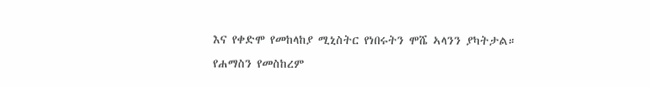እና የቀድሞ የመከላከያ ሚኒስትር የነበሩትን ሞሼ ኣላንን ያካትታል።
የሐማስን የመስከረም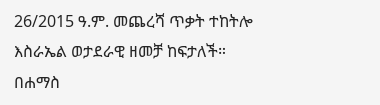26/2015 ዓ.ም. መጨረሻ ጥቃት ተከትሎ እስራኤል ወታደራዊ ዘመቻ ከፍታለች።
በሐማስ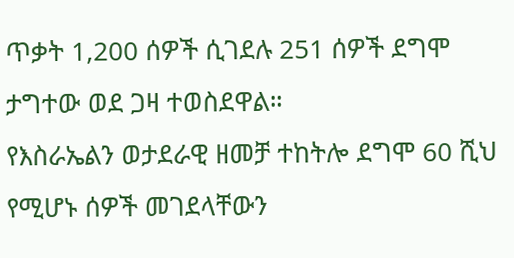ጥቃት 1,200 ሰዎች ሲገደሉ 251 ሰዎች ደግሞ ታግተው ወደ ጋዛ ተወስደዋል።
የእስራኤልን ወታደራዊ ዘመቻ ተከትሎ ደግሞ 60 ሺህ የሚሆኑ ሰዎች መገደላቸውን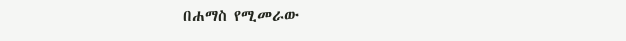በሐማስ የሚመራው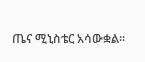ጤና ሚኒስቴር አሳውቋል።